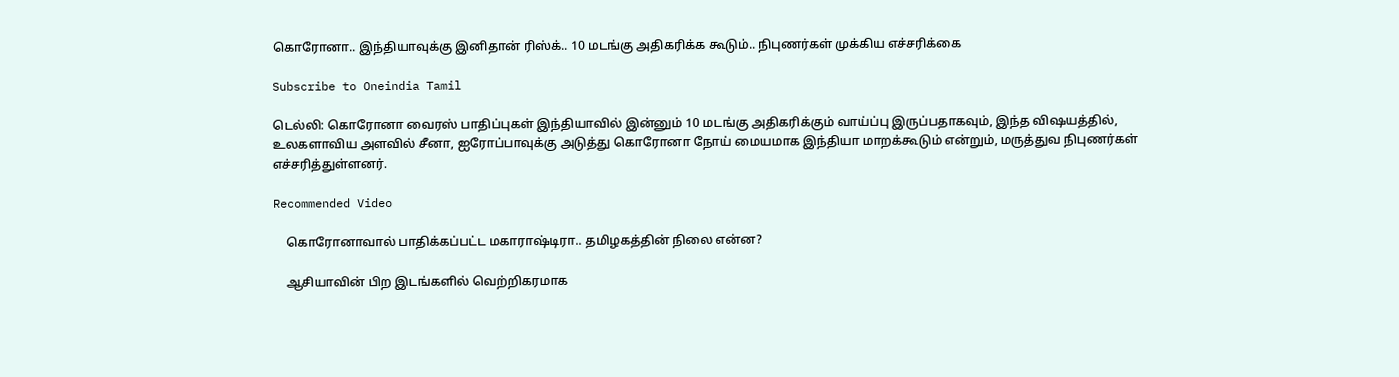கொரோனா.. இந்தியாவுக்கு இனிதான் ரிஸ்க்.. 10 மடங்கு அதிகரிக்க கூடும்.. நிபுணர்கள் முக்கிய எச்சரிக்கை

Subscribe to Oneindia Tamil

டெல்லி: கொரோனா வைரஸ் பாதிப்புகள் இந்தியாவில் இன்னும் 10 மடங்கு அதிகரிக்கும் வாய்ப்பு இருப்பதாகவும், இந்த விஷயத்தில், உலகளாவிய அளவில் சீனா, ஐரோப்பாவுக்கு அடுத்து கொரோனா நோய் மையமாக இந்தியா மாறக்கூடும் என்றும், மருத்துவ நிபுணர்கள் எச்சரித்துள்ளனர்.

Recommended Video

    கொரோனாவால் பாதிக்கப்பட்ட மகாராஷ்டிரா.. தமிழகத்தின் நிலை என்ன?

    ஆசியாவின் பிற இடங்களில் வெற்றிகரமாக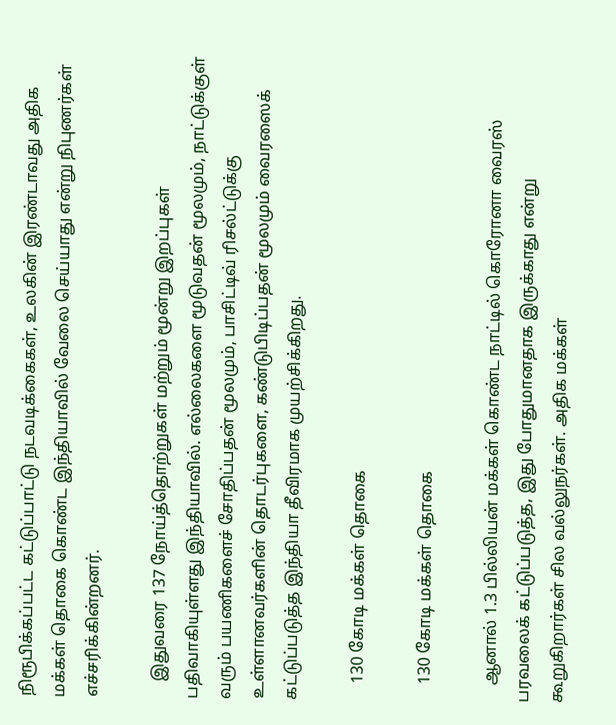நிரூபிக்கப்பட்ட கட்டுப்பாட்டு நடவடிக்கைகள், உலகின் இரண்டாவது அதிக மக்கள் தொகை கொண்ட இந்தியாவில் வேலை செய்யாது என்று நிபுணர்கள் எச்சரிக்கின்றனர்.

    இதுவரை 137 நோய்த்தொற்றுகள் மற்றும் மூன்று இறப்புகள் பதிவாகியுள்ளது இந்தியாவில். எல்லைகளை மூடுவதன் மூலமும், நாட்டுக்குள் வரும் பயணிகளைச் சோதிப்பதன் மூலமும், பாசிட்டிவ் ரிசல்ட்டுக்கு உள்ளானவர்களின் தொடர்புகளை, கண்டுபிடிப்பதன் மூலமும் வைரஸைக் கட்டுப்படுத்த இந்தியா தீவிரமாக முயற்சிக்கிறது.

    130 கோடி மக்கள் தொகை

    130 கோடி மக்கள் தொகை

    ஆனால் 1.3 பில்லியன் மக்கள் கொண்ட நாட்டில் கொரோனா வைரஸ் பரவலைக் கட்டுப்படுத்த, இது போதுமானதாக இருக்காது என்று கூறுகிறார்கள் சில வல்லுநர்கள். அதிக மக்கள்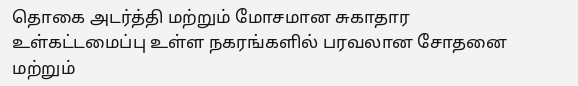தொகை அடர்த்தி மற்றும் மோசமான சுகாதார உள்கட்டமைப்பு உள்ள நகரங்களில் பரவலான சோதனை மற்றும்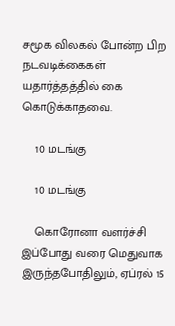சமூக விலகல் போன்ற பிற நடவடிக்கைகள் யதார்த்தத்தில் கை கொடுக்காதவை.

    10 மடங்கு

    10 மடங்கு

    கொரோனா வளர்ச்சி இப்போது வரை மெதுவாக இருந்தபோதிலும், ஏப்ரல் 15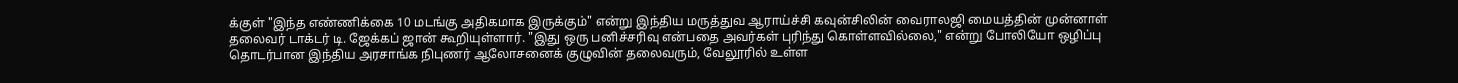க்குள் "இந்த எண்ணிக்கை 10 மடங்கு அதிகமாக இருக்கும்" என்று இந்திய மருத்துவ ஆராய்ச்சி கவுன்சிலின் வைராலஜி மையத்தின் முன்னாள் தலைவர் டாக்டர் டி. ஜேக்கப் ஜான் கூறியுள்ளார். "இது ஒரு பனிச்சரிவு என்பதை அவர்கள் புரிந்து கொள்ளவில்லை," என்று போலியோ ஒழிப்பு தொடர்பான இந்திய அரசாங்க நிபுணர் ஆலோசனைக் குழுவின் தலைவரும், வேலூரில் உள்ள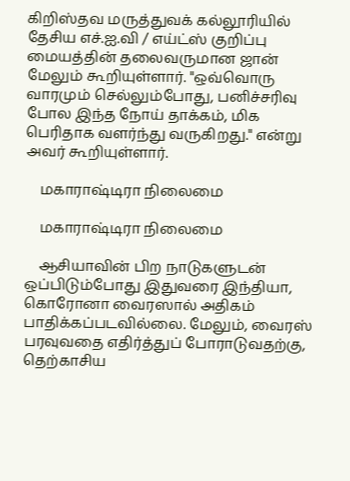கிறிஸ்தவ மருத்துவக் கல்லூரியில் தேசிய எச்.ஐ.வி / எய்ட்ஸ் குறிப்பு மையத்தின் தலைவருமான ஜான் மேலும் கூறியுள்ளார். "ஒவ்வொரு வாரமும் செல்லும்போது, பனிச்சரிவு போல இந்த நோய் தாக்கம், மிக பெரிதாக வளர்ந்து வருகிறது." என்று அவர் கூறியுள்ளார்.

    மகாராஷ்டிரா நிலைமை

    மகாராஷ்டிரா நிலைமை

    ஆசியாவின் பிற நாடுகளுடன் ஒப்பிடும்போது இதுவரை இந்தியா, கொரோனா வைரஸால் அதிகம் பாதிக்கப்படவில்லை. மேலும், வைரஸ் பரவுவதை எதிர்த்துப் போராடுவதற்கு, தெற்காசிய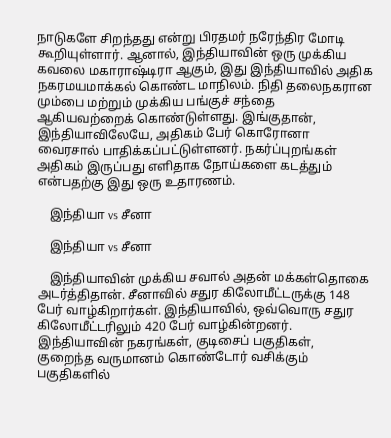நாடுகளே சிறந்தது என்று பிரதமர் நரேந்திர மோடி கூறியுள்ளார். ஆனால், இந்தியாவின் ஒரு முக்கிய கவலை மகாராஷ்டிரா ஆகும், இது இந்தியாவில் அதிக நகரமயமாக்கல் கொண்ட மாநிலம். நிதி தலைநகரான மும்பை மற்றும் முக்கிய பங்குச் சந்தை ஆகியவற்றைக் கொண்டுள்ளது. இங்குதான், இந்தியாவிலேயே, அதிகம் பேர் கொரோனா வைரசால் பாதிக்கப்பட்டுள்ளனர். நகர்ப்புறங்கள் அதிகம் இருப்பது எளிதாக நோய்களை கடத்தும் என்பதற்கு இது ஒரு உதாரணம்.

    இந்தியா vs சீனா

    இந்தியா vs சீனா

    இந்தியாவின் முக்கிய சவால் அதன் மக்கள்தொகை அடர்த்திதான். சீனாவில் சதுர கிலோமீட்டருக்கு 148 பேர் வாழ்கிறார்கள். இந்தியாவில், ஒவ்வொரு சதுர கிலோமீட்டரிலும் 420 பேர் வாழ்கின்றனர். இந்தியாவின் நகரங்கள், குடிசைப் பகுதிகள், குறைந்த வருமானம் கொண்டோர் வசிக்கும் பகுதிகளில்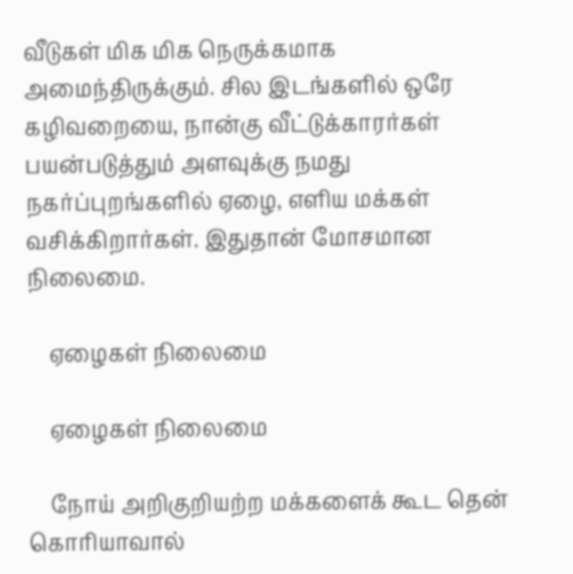வீடுகள் மிக மிக நெருக்கமாக அமைந்திருக்கும். சில இடங்களில் ஒரே கழிவறையை, நான்கு வீட்டுக்காரர்கள் பயன்படுத்தும் அளவுக்கு நமது நகர்ப்புறங்களில் ஏழை, எளிய மக்கள் வசிக்கிறார்கள். இதுதான் மோசமான நிலைமை.

    ஏழைகள் நிலைமை

    ஏழைகள் நிலைமை

    நோய் அறிகுறியற்ற மக்களைக் கூட தென் கொரியாவால்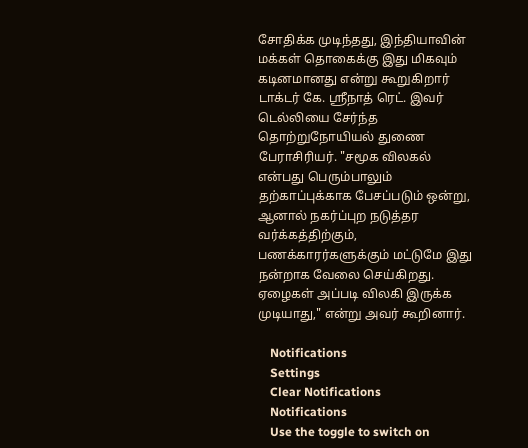சோதிக்க முடிந்தது, இந்தியாவின் மக்கள் தொகைக்கு இது மிகவும் கடினமானது என்று கூறுகிறார் டாக்டர் கே. ஸ்ரீநாத் ரெட். இவர் டெல்லியை சேர்ந்த தொற்றுநோயியல் துணை பேராசிரியர். "சமூக விலகல் என்பது பெரும்பாலும் தற்காப்புக்காக பேசப்படும் ஒன்று, ஆனால் நகர்ப்புற நடுத்தர வர்க்கத்திற்கும், பணக்காரர்களுக்கும் மட்டுமே இது நன்றாக வேலை செய்கிறது. ஏழைகள் அப்படி விலகி இருக்க முடியாது," என்று அவர் கூறினார்.

    Notifications
    Settings
    Clear Notifications
    Notifications
    Use the toggle to switch on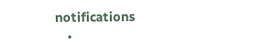notifications
    •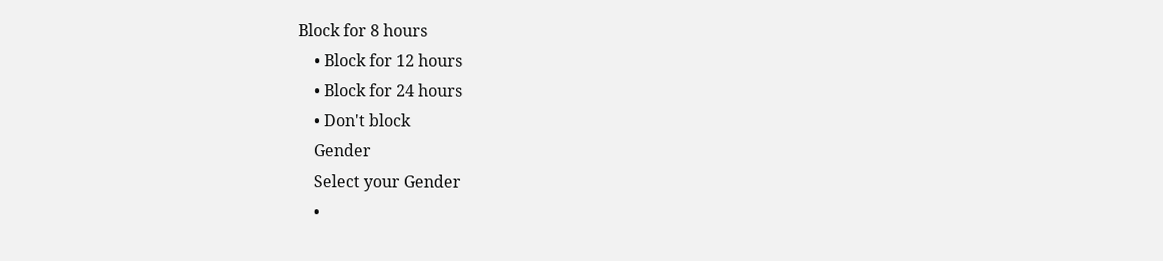Block for 8 hours
    • Block for 12 hours
    • Block for 24 hours
    • Don't block
    Gender
    Select your Gender
    •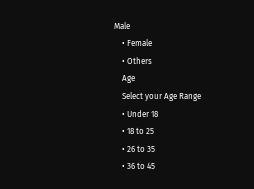Male
    • Female
    • Others
    Age
    Select your Age Range
    • Under 18
    • 18 to 25
    • 26 to 35
    • 36 to 45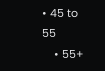• 45 to 55
    • 55+